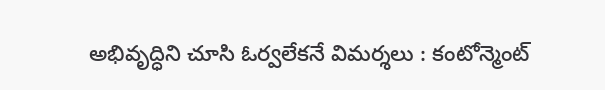అభివృద్ధిని చూసి ఓర్వలేకనే విమర్శలు : కంటోన్మెంట్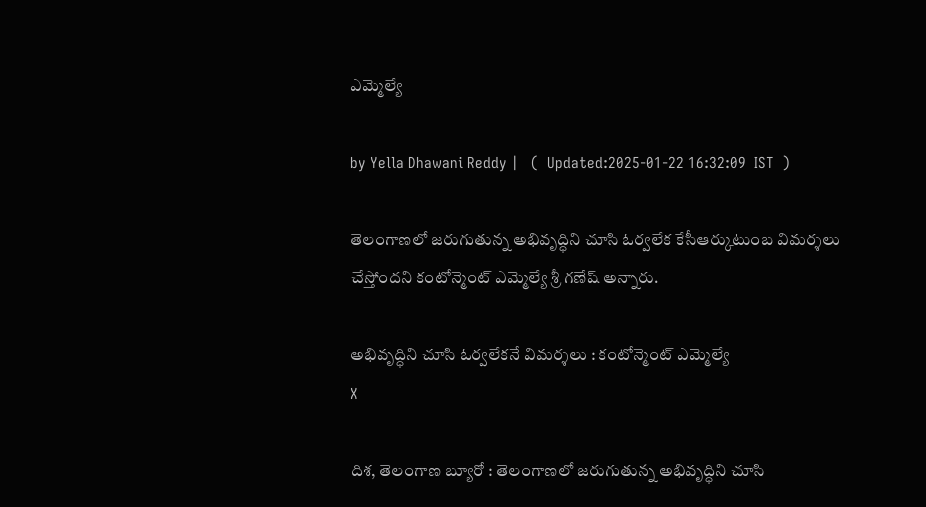ఎమ్మెల్యే

by Yella Dhawani Reddy |   (  Updated:2025-01-22 16:32:09  IST  )

తెలంగాణలో జరుగుతున్న అభివృద్ధిని చూసి ఓర్వలేక కేసీఆర్కుటుంబ విమర్శలు చేస్తోందని కంటోన్మెంట్ ఎమ్మెల్యే శ్రీ గణేష్ అన్నారు.

అభివృద్ధిని చూసి ఓర్వలేకనే విమర్శలు : కంటోన్మెంట్ ఎమ్మెల్యే
X

దిశ, తెలంగాణ బ్యూరో : తెలంగాణలో జరుగుతున్న అభివృద్ధిని చూసి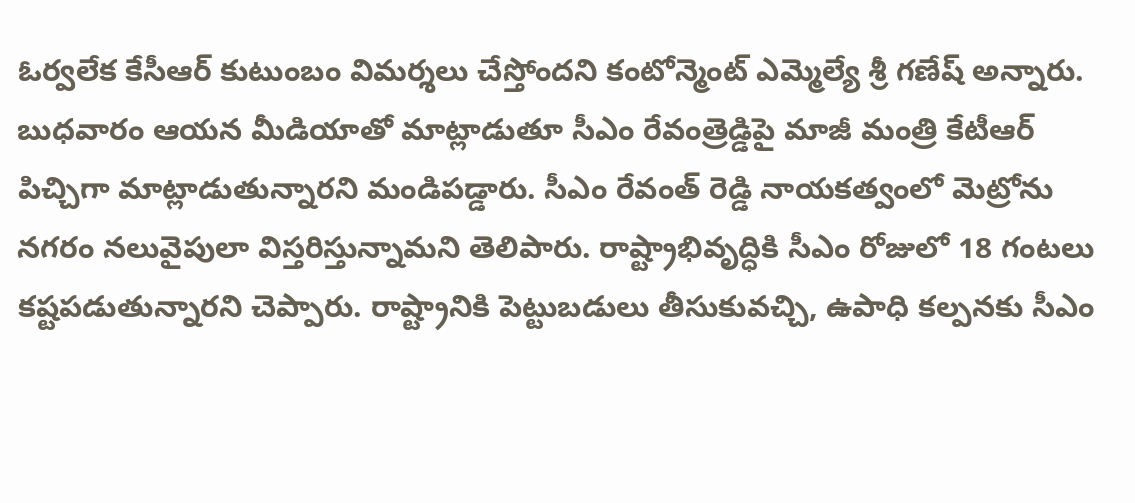ఓర్వలేక కేసీఆర్ కుటుంబం విమర్శలు చేస్తోందని కంటోన్మెంట్ ఎమ్మెల్యే శ్రీ గణేష్ అన్నారు. బుధవారం ఆయన మీడియాతో మాట్లాడుతూ సీఎం రేవంత్రెడ్డిపై మాజీ మంత్రి కేటీఆర్ పిచ్చిగా మాట్లాడుతున్నారని మండిపడ్డారు. సీఎం రేవంత్ రెడ్డి నాయకత్వంలో మెట్రోను నగరం నలువైపులా విస్తరిస్తున్నామని తెలిపారు. రాష్ట్రాభివృద్ధికి సీఎం రోజులో 18 గంటలు కష్టపడుతున్నారని చెప్పారు. రాష్ట్రానికి పెట్టుబడులు తీసుకువచ్చి, ఉపాధి కల్పనకు సీఎం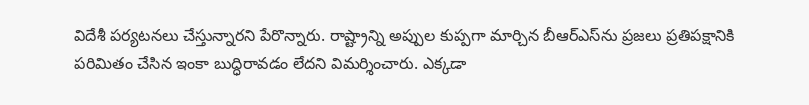విదేశీ పర్యటనలు చేస్తున్నారని పేరొన్నారు. రాష్ట్రాన్ని అప్పుల కుప్పగా మార్చిన బీఆర్ఎస్‌ను ప్రజలు ప్రతిపక్షానికి పరిమితం చేసిన ఇంకా బుద్ధిరావడం లేదని విమర్శించారు. ఎక్కడా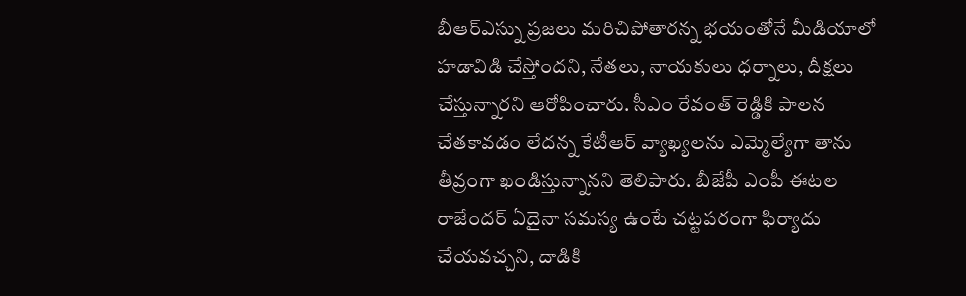బీఆర్ఎస్ను ప్రజలు మరిచిపోతారన్న భయంతోనే మీడియాలో హడావిడి చేస్తోందని, నేతలు, నాయకులు ధర్నాలు, దీక్షలు చేస్తున్నారని ఆరోపించారు. సీఎం రేవంత్ రెడ్డికి పాలన చేతకావడం లేదన్న కేటీఆర్ వ్యాఖ్యలను ఎమ్మెల్యేగా తాను తీవ్రంగా ఖండిస్తున్నానని తెలిపారు. బీజేపీ ఎంపీ ఈటల రాజేందర్ ఏదైనా సమస్య ఉంటే చట్టపరంగా ఫిర్యాదు చేయవచ్చని, దాడికి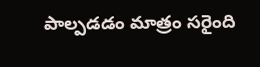పాల్పడడం మాత్రం సరైంది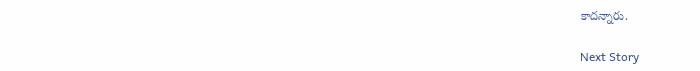కాదన్నారు.

Next Story